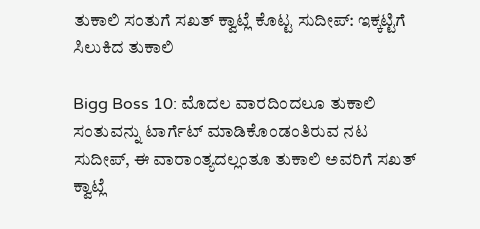ತುಕಾಲಿ ಸಂತುಗೆ ಸಖತ್ ಕ್ವಾಟ್ಲೆ ಕೊಟ್ಟ ಸುದೀಪ್: ಇಕ್ಕಟ್ಟಿಗೆ ಸಿಲುಕಿದ ತುಕಾಲಿ

Bigg Boss 10: ಮೊದಲ ವಾರದಿಂದಲೂ ತುಕಾಲಿ ಸಂತುವನ್ನು ಟಾರ್ಗೆಟ್ ಮಾಡಿಕೊಂಡಂತಿರುವ ನಟ ಸುದೀಪ್, ಈ ವಾರಾಂತ್ಯದಲ್ಲಂತೂ ತುಕಾಲಿ ಅವರಿಗೆ ಸಖತ್ ಕ್ವಾಟ್ಲೆ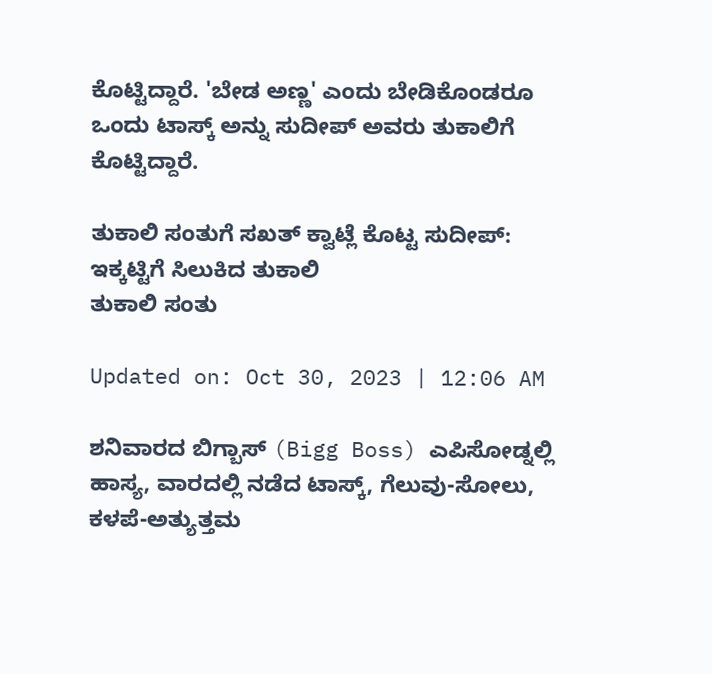ಕೊಟ್ಟಿದ್ದಾರೆ. 'ಬೇಡ ಅಣ್ಣ' ಎಂದು ಬೇಡಿಕೊಂಡರೂ ಒಂದು ಟಾಸ್ಕ್ ಅನ್ನು ಸುದೀಪ್ ಅವರು ತುಕಾಲಿಗೆ ಕೊಟ್ಟಿದ್ದಾರೆ.

ತುಕಾಲಿ ಸಂತುಗೆ ಸಖತ್ ಕ್ವಾಟ್ಲೆ ಕೊಟ್ಟ ಸುದೀಪ್: ಇಕ್ಕಟ್ಟಿಗೆ ಸಿಲುಕಿದ ತುಕಾಲಿ
ತುಕಾಲಿ ಸಂತು

Updated on: Oct 30, 2023 | 12:06 AM

ಶನಿವಾರದ ಬಿಗ್ಬಾಸ್ (Bigg Boss) ಎಪಿಸೋಡ್ನಲ್ಲಿ ಹಾಸ್ಯ, ವಾರದಲ್ಲಿ ನಡೆದ ಟಾಸ್ಕ್, ಗೆಲುವು-ಸೋಲು, ಕಳಪೆ-ಅತ್ಯುತ್ತಮ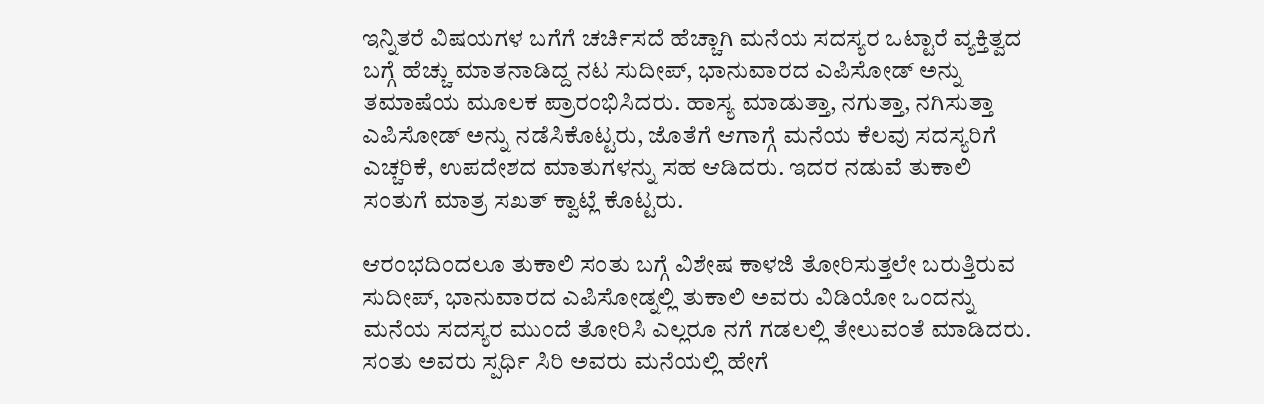ಇನ್ನಿತರೆ ವಿಷಯಗಳ ಬಗೆಗೆ ಚರ್ಚಿಸದೆ ಹೆಚ್ಚಾಗಿ ಮನೆಯ ಸದಸ್ಯರ ಒಟ್ಟಾರೆ ವ್ಯಕ್ತಿತ್ವದ ಬಗ್ಗೆ ಹೆಚ್ಚು ಮಾತನಾಡಿದ್ದ ನಟ ಸುದೀಪ್, ಭಾನುವಾರದ ಎಪಿಸೋಡ್ ಅನ್ನು ತಮಾಷೆಯ ಮೂಲಕ ಪ್ರಾರಂಭಿಸಿದರು. ಹಾಸ್ಯ ಮಾಡುತ್ತಾ, ನಗುತ್ತಾ, ನಗಿಸುತ್ತಾ ಎಪಿಸೋಡ್ ಅನ್ನು ನಡೆಸಿಕೊಟ್ಟರು, ಜೊತೆಗೆ ಆಗಾಗ್ಗೆ ಮನೆಯ ಕೆಲವು ಸದಸ್ಯರಿಗೆ ಎಚ್ಚರಿಕೆ, ಉಪದೇಶದ ಮಾತುಗಳನ್ನು ಸಹ ಆಡಿದರು. ಇದರ ನಡುವೆ ತುಕಾಲಿ ಸಂತುಗೆ ಮಾತ್ರ ಸಖತ್ ಕ್ವಾಟ್ಲೆ ಕೊಟ್ಟರು.

ಆರಂಭದಿಂದಲೂ ತುಕಾಲಿ ಸಂತು ಬಗ್ಗೆ ವಿಶೇಷ ಕಾಳಜಿ ತೋರಿಸುತ್ತಲೇ ಬರುತ್ತಿರುವ ಸುದೀಪ್, ಭಾನುವಾರದ ಎಪಿಸೋಡ್ನಲ್ಲಿ ತುಕಾಲಿ ಅವರು ವಿಡಿಯೋ ಒಂದನ್ನು ಮನೆಯ ಸದಸ್ಯರ ಮುಂದೆ ತೋರಿಸಿ ಎಲ್ಲರೂ ನಗೆ ಗಡಲಲ್ಲಿ ತೇಲುವಂತೆ ಮಾಡಿದರು. ಸಂತು ಅವರು ಸ್ಪರ್ಧಿ ಸಿರಿ ಅವರು ಮನೆಯಲ್ಲಿ ಹೇಗೆ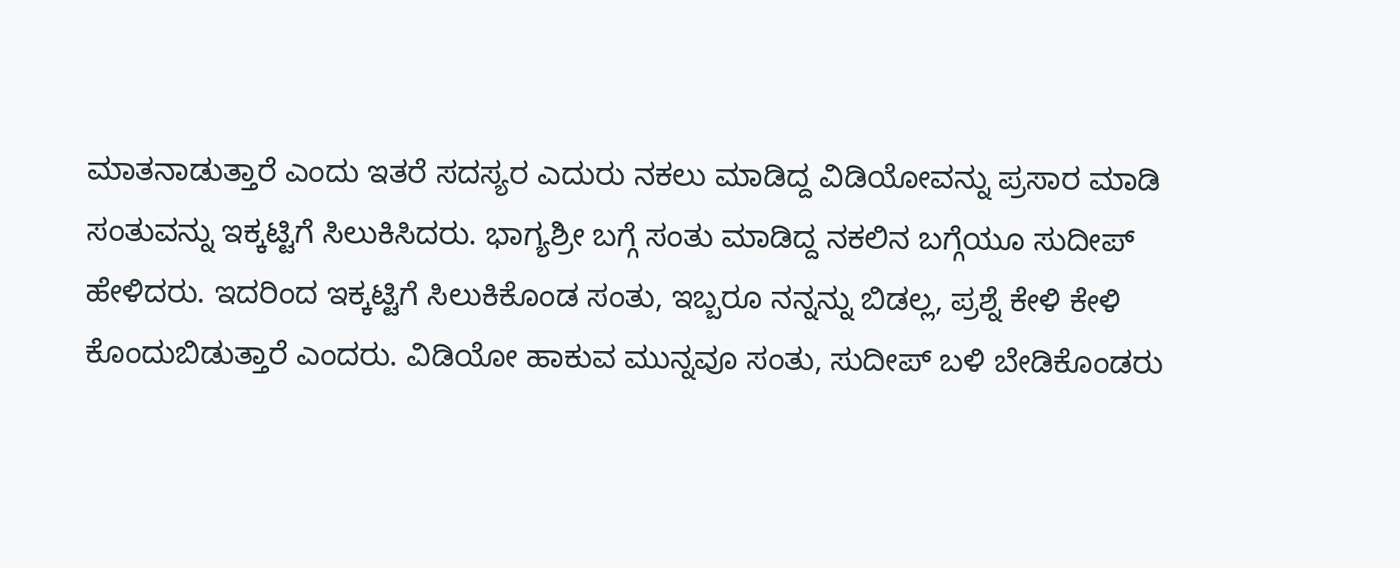ಮಾತನಾಡುತ್ತಾರೆ ಎಂದು ಇತರೆ ಸದಸ್ಯರ ಎದುರು ನಕಲು ಮಾಡಿದ್ದ ವಿಡಿಯೋವನ್ನು ಪ್ರಸಾರ ಮಾಡಿ ಸಂತುವನ್ನು ಇಕ್ಕಟ್ಟಿಗೆ ಸಿಲುಕಿಸಿದರು. ಭಾಗ್ಯಶ್ರೀ ಬಗ್ಗೆ ಸಂತು ಮಾಡಿದ್ದ ನಕಲಿನ ಬಗ್ಗೆಯೂ ಸುದೀಪ್ ಹೇಳಿದರು. ಇದರಿಂದ ಇಕ್ಕಟ್ಟಿಗೆ ಸಿಲುಕಿಕೊಂಡ ಸಂತು, ಇಬ್ಬರೂ ನನ್ನನ್ನು ಬಿಡಲ್ಲ, ಪ್ರಶ್ನೆ ಕೇಳಿ ಕೇಳಿ ಕೊಂದುಬಿಡುತ್ತಾರೆ ಎಂದರು. ವಿಡಿಯೋ ಹಾಕುವ ಮುನ್ನವೂ ಸಂತು, ಸುದೀಪ್ ಬಳಿ ಬೇಡಿಕೊಂಡರು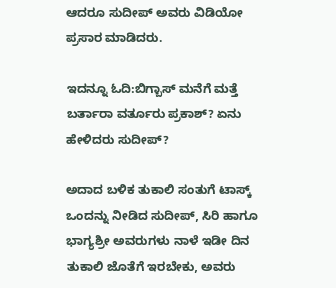ಆದರೂ ಸುದೀಪ್ ಅವರು ವಿಡಿಯೋ ಪ್ರಸಾರ ಮಾಡಿದರು.

ಇದನ್ನೂ ಓದಿ:ಬಿಗ್ಬಾಸ್ ಮನೆಗೆ ಮತ್ತೆ ಬರ್ತಾರಾ ವರ್ತೂರು ಪ್ರಕಾಶ್? ಏನು ಹೇಳಿದರು ಸುದೀಪ್?

ಅದಾದ ಬಳಿಕ ತುಕಾಲಿ ಸಂತುಗೆ ಟಾಸ್ಕ್ ಒಂದನ್ನು ನೀಡಿದ ಸುದೀಪ್, ಸಿರಿ ಹಾಗೂ ಭಾಗ್ಯಶ್ರೀ ಅವರುಗಳು ನಾಳೆ ಇಡೀ ದಿನ ತುಕಾಲಿ ಜೊತೆಗೆ ಇರಬೇಕು, ಅವರು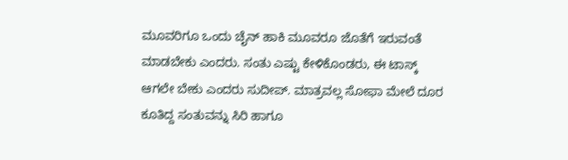ಮೂವರಿಗೂ ಒಂದು ಚೈನ್ ಹಾಕಿ ಮೂವರೂ ಜೊತೆಗೆ ಇರುವಂತೆ ಮಾಡಬೇಕು ಎಂದರು. ಸಂತು ಎಷ್ಟು ಕೇಳಿಕೊಂಡರು, ಈ ಟಾಸ್ಕ್ ಆಗಲೇ ಬೇಕು ಎಂದರು ಸುದೀಪ್. ಮಾತ್ರವಲ್ಲ ಸೋಫಾ ಮೇಲೆ ದೂರ ಕೂತಿದ್ದ ಸಂತುವನ್ನು ಸಿರಿ ಹಾಗೂ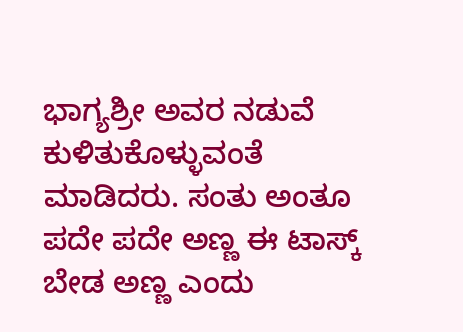ಭಾಗ್ಯಶ್ರೀ ಅವರ ನಡುವೆ ಕುಳಿತುಕೊಳ್ಳುವಂತೆ ಮಾಡಿದರು. ಸಂತು ಅಂತೂ ಪದೇ ಪದೇ ಅಣ್ಣ ಈ ಟಾಸ್ಕ್ ಬೇಡ ಅಣ್ಣ ಎಂದು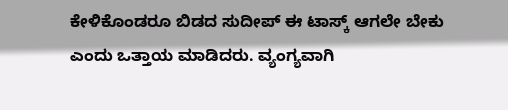ಕೇಳಿಕೊಂಡರೂ ಬಿಡದ ಸುದೀಪ್ ಈ ಟಾಸ್ಕ್ ಆಗಲೇ ಬೇಕು ಎಂದು ಒತ್ತಾಯ ಮಾಡಿದರು. ವ್ಯಂಗ್ಯವಾಗಿ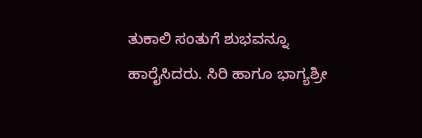ತುಕಾಲಿ ಸಂತುಗೆ ಶುಭವನ್ನೂ ಹಾರೈಸಿದರು. ಸಿರಿ ಹಾಗೂ ಭಾಗ್ಯಶ್ರೀ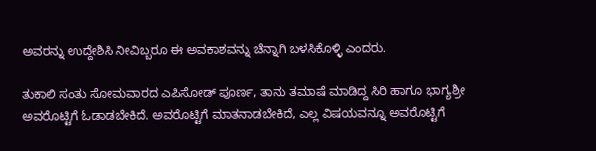ಅವರನ್ನು ಉದ್ದೇಶಿಸಿ ನೀವಿಬ್ಬರೂ ಈ ಅವಕಾಶವನ್ನು ಚೆನ್ನಾಗಿ ಬಳಸಿಕೊಳ್ಳಿ ಎಂದರು.

ತುಕಾಲಿ ಸಂತು ಸೋಮವಾರದ ಎಪಿಸೋಡ್ ಪೂರ್ಣ, ತಾನು ತಮಾಷೆ ಮಾಡಿದ್ದ ಸಿರಿ ಹಾಗೂ ಭಾಗ್ಯಶ್ರೀ ಅವರೊಟ್ಟಿಗೆ ಓಡಾಡಬೇಕಿದೆ. ಅವರೊಟ್ಟಿಗೆ ಮಾತನಾಡಬೇಕಿದೆ, ಎಲ್ಲ ವಿಷಯವನ್ನೂ ಅವರೊಟ್ಟಿಗೆ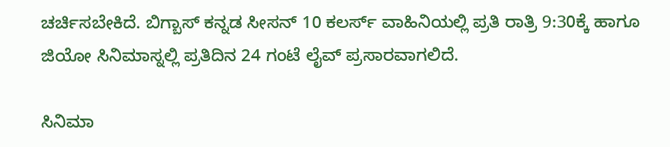ಚರ್ಚಿಸಬೇಕಿದೆ. ಬಿಗ್ಬಾಸ್ ಕನ್ನಡ ಸೀಸನ್ 10 ಕಲರ್ಸ್ ವಾಹಿನಿಯಲ್ಲಿ ಪ್ರತಿ ರಾತ್ರಿ 9:30ಕ್ಕೆ ಹಾಗೂ ಜಿಯೋ ಸಿನಿಮಾಸ್ನಲ್ಲಿ ಪ್ರತಿದಿನ 24 ಗಂಟೆ ಲೈವ್ ಪ್ರಸಾರವಾಗಲಿದೆ.

ಸಿನಿಮಾ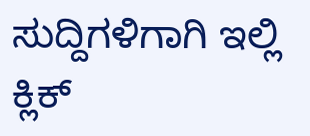ಸುದ್ದಿಗಳಿಗಾಗಿ ಇಲ್ಲಿ ಕ್ಲಿಕ್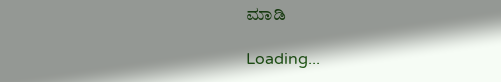ಮಾಡಿ

Loading...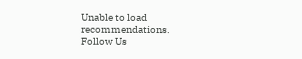Unable to load recommendations.
Follow Us